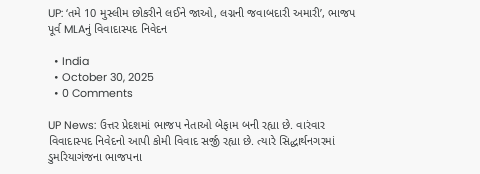UP: ‘તમે 10 મુસ્લીમ છોકરીને લઈને જાઓ, લગ્નની જવાબદારી અમારી’, ભાજપ પૂર્વ MLAનું વિવાદાસ્પદ નિવેદન

  • India
  • October 30, 2025
  • 0 Comments

UP News: ઉત્તર પ્રેદશમાં ભાજપ નેતાઓ બેફામ બની રહ્યા છે. વારંવાર વિવાદાસ્પદ નિવેદનો આપી કોમી વિવાદ સર્જી રહ્યા છે. ત્યારે સિદ્ધાર્થનગરમાં ડુમરિયાગંજના ભાજપના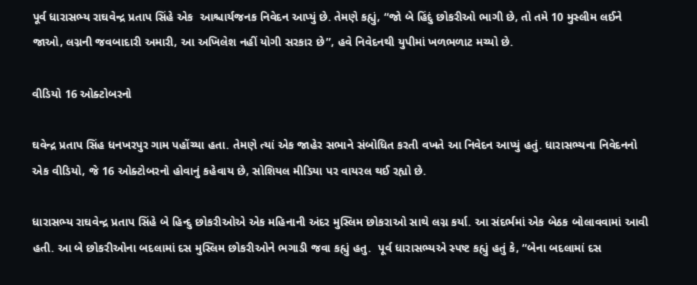પૂર્વ ધારાસભ્ય રાઘવેન્દ્ર પ્રતાપ સિંહે એક  આશ્ચાર્યજનક નિવેદન આપ્યું છે. તેમણે કહ્યું, “જો બે હિંદું છોકરીઓ ભાગી છે, તો તમે 10 મુસ્લીમ લઈને જાઓ, લગ્નની જવબાદારી અમારી, આ અખિલેશ નહીં યોગી સરકાર છે”, હવે નિવેદનથી યુપીમાં ખળભળાટ મચ્યો છે.

વીડિયો 16 ઓક્ટોબરનો

ઘવેન્દ્ર પ્રતાપ સિંહ ધનખરપુર ગામ પહોંચ્યા હતા. તેમણે ત્યાં એક જાહેર સભાને સંબોધિત કરતી વખતે આ નિવેદન આપ્યું હતું. ધારાસભ્યના નિવેદનનો એક વીડિયો, જે 16 ઓક્ટોબરનો હોવાનું કહેવાય છે, સોશિયલ મીડિયા પર વાયરલ થઈ રહ્યો છે.

ધારાસભ્ય રાઘવેન્દ્ર પ્રતાપ સિંહે બે હિન્દુ છોકરીઓએ એક મહિનાની અંદર મુસ્લિમ છોકરાઓ સાથે લગ્ન કર્યા. આ સંદર્ભમાં એક બેઠક બોલાવવામાં આવી હતી. આ બે છોકરીઓના બદલામાં દસ મુસ્લિમ છોકરીઓને ભગાડી જવા કહ્યું હતુ.  પૂર્વ ધારાસભ્યએ સ્પષ્ટ કહ્યું હતું કે, “બેના બદલામાં દસ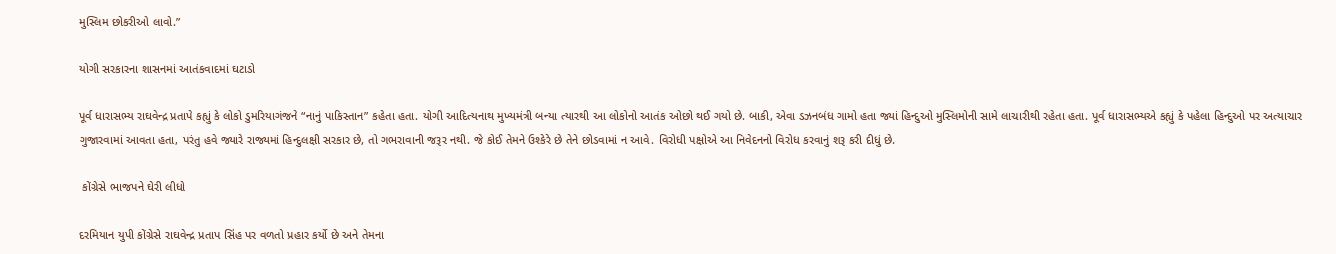મુસ્લિમ છોકરીઓ લાવો.”

યોગી સરકારના શાસનમાં આતંકવાદમાં ઘટાડો

પૂર્વ ધારાસભ્ય રાઘવેન્દ્ર પ્રતાપે કહ્યું કે લોકો ડુમરિયાગંજને “નાનું પાકિસ્તાન” કહેતા હતા. યોગી આદિત્યનાથ મુખ્યમંત્રી બન્યા ત્યારથી આ લોકોનો આતંક ઓછો થઈ ગયો છે. બાકી, એવા ડઝનબંધ ગામો હતા જ્યાં હિન્દુઓ મુસ્લિમોની સામે લાચારીથી રહેતા હતા. પૂર્વ ધારાસભ્યએ કહ્યું કે પહેલા હિન્દુઓ પર અત્યાચાર ગુજારવામાં આવતા હતા, પરંતુ હવે જ્યારે રાજ્યમાં હિન્દુલક્ષી સરકાર છે, તો ગભરાવાની જરૂર નથી. જે કોઈ તેમને ઉશ્કેરે છે તેને છોડવામાં ન આવે. વિરોધી પક્ષોએ આ નિવેદનનો વિરોધ કરવાનું શરૂ કરી દીધું છે.

 કોંગ્રેસે ભાજપને ઘેરી લીધો

દરમિયાન યુપી કોંગ્રેસે રાઘવેન્દ્ર પ્રતાપ સિંહ પર વળતો પ્રહાર કર્યો છે અને તેમના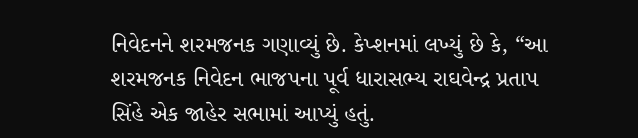નિવેદનને શરમજનક ગણાવ્યું છે. કેપ્શનમાં લખ્યું છે કે, “આ શરમજનક નિવેદન ભાજપના પૂર્વ ધારાસભ્ય રાઘવેન્દ્ર પ્રતાપ સિંહે એક જાહેર સભામાં આપ્યું હતું.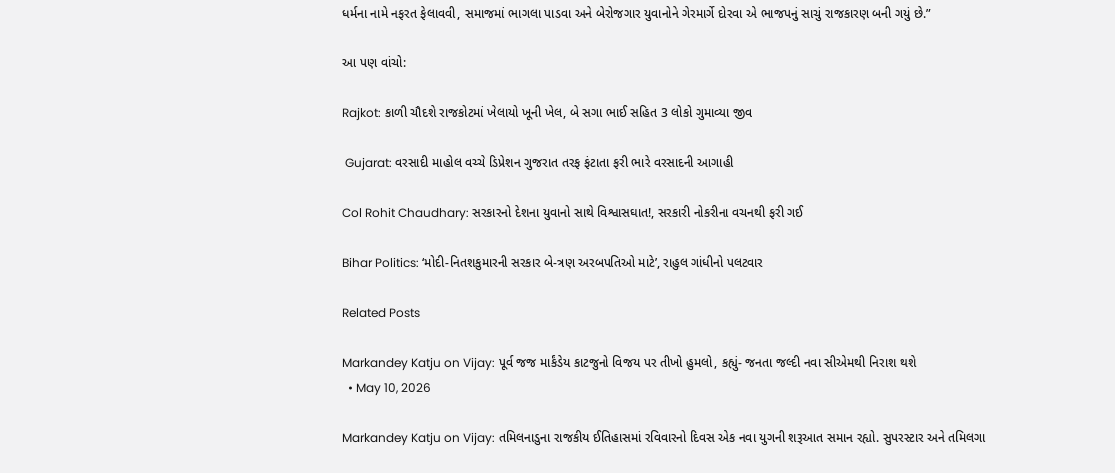ધર્મના નામે નફરત ફેલાવવી, સમાજમાં ભાગલા પાડવા અને બેરોજગાર યુવાનોને ગેરમાર્ગે દોરવા એ ભાજપનું સાચું રાજકારણ બની ગયું છે.”

આ પણ વાંચો:

Rajkot: કાળી ચૌદશે રાજકોટમાં ખેલાયો ખૂની ખેલ, બે સગા ભાઈ સહિત 3 લોકો ગુમાવ્યા જીવ

 Gujarat: વરસાદી માહોલ વચ્ચે ડિપ્રેશન ગુજરાત તરફ ફંટાતા ફરી ભારે વરસાદની આગાહી

Col Rohit Chaudhary: સરકારનો દેશના યુવાનો સાથે વિશ્વાસઘાત!, સરકારી નોકરીના વચનથી ફરી ગઈ

Bihar Politics: ‘મોદી-નિતશકુમારની સરકાર બે-ત્રણ અરબપતિઓ માટે’, રાહુલ ગાંધીનો પલટવાર

Related Posts

Markandey Katju on Vijay: પૂર્વ જજ માર્કંડેય કાટજુનો વિજય પર તીખો હુમલો, કહ્યું- જનતા જલ્દી નવા સીએમથી નિરાશ થશે
  • May 10, 2026

Markandey Katju on Vijay: તમિલનાડુના રાજકીય ઈતિહાસમાં રવિવારનો દિવસ એક નવા યુગની શરૂઆત સમાન રહ્યો. સુપરસ્ટાર અને તમિલગા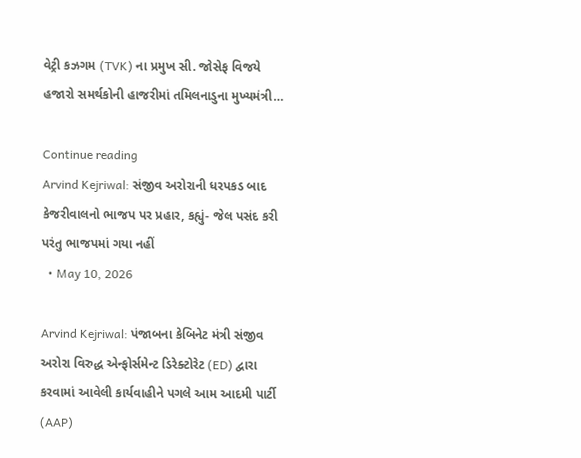વેટ્રી કઝગમ (TVK) ના પ્રમુખ સી. જોસેફ વિજયે હજારો સમર્થકોની હાજરીમાં તમિલનાડુના મુખ્યમંત્રી…

Continue reading
Arvind Kejriwal: સંજીવ અરોરાની ધરપકડ બાદ કેજરીવાલનો ભાજપ પર પ્રહાર, કહ્યું- જેલ પસંદ કરી પરંતુ ભાજપમાં ગયા નહીં
  • May 10, 2026

Arvind Kejriwal: પંજાબના કેબિનેટ મંત્રી સંજીવ અરોરા વિરુદ્ધ એન્ફોર્સમેન્ટ ડિરેક્ટોરેટ (ED) દ્વારા કરવામાં આવેલી કાર્યવાહીને પગલે આમ આદમી પાર્ટી (AAP)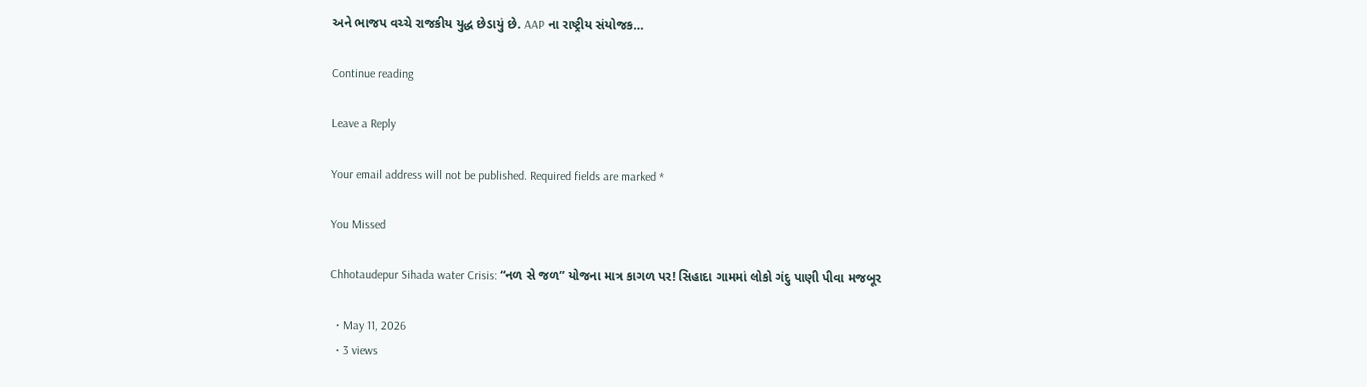અને ભાજપ વચ્ચે રાજકીય યુદ્ધ છેડાયું છે. AAP ના રાષ્ટ્રીય સંયોજક…

Continue reading

Leave a Reply

Your email address will not be published. Required fields are marked *

You Missed

Chhotaudepur Sihada water Crisis: “નળ સે જળ” યોજના માત્ર કાગળ પર! સિહાદા ગામમાં લોકો ગંદુ પાણી પીવા મજબૂર

  • May 11, 2026
  • 3 views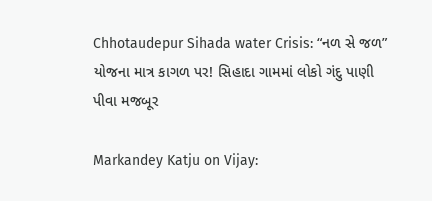Chhotaudepur Sihada water Crisis: “નળ સે જળ” યોજના માત્ર કાગળ પર! સિહાદા ગામમાં લોકો ગંદુ પાણી પીવા મજબૂર

Markandey Katju on Vijay: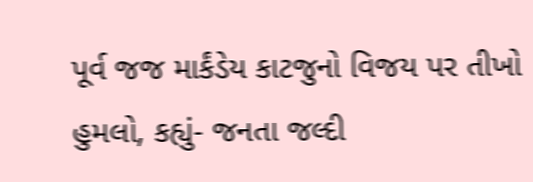પૂર્વ જજ માર્કંડેય કાટજુનો વિજય પર તીખો હુમલો, કહ્યું- જનતા જલ્દી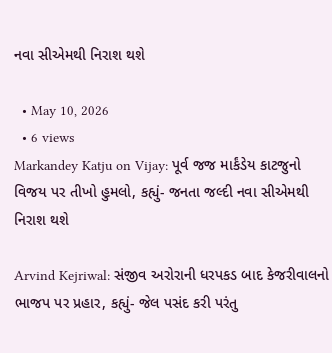નવા સીએમથી નિરાશ થશે

  • May 10, 2026
  • 6 views
Markandey Katju on Vijay: પૂર્વ જજ માર્કંડેય કાટજુનો વિજય પર તીખો હુમલો, કહ્યું- જનતા જલ્દી નવા સીએમથી નિરાશ થશે

Arvind Kejriwal: સંજીવ અરોરાની ધરપકડ બાદ કેજરીવાલનો ભાજપ પર પ્રહાર, કહ્યું- જેલ પસંદ કરી પરંતુ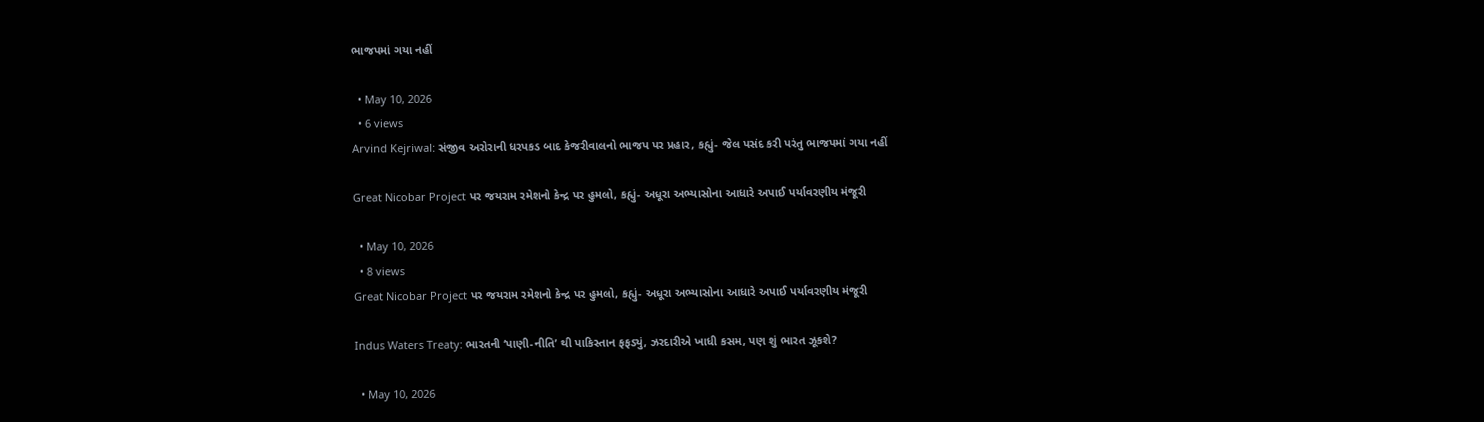ભાજપમાં ગયા નહીં

  • May 10, 2026
  • 6 views
Arvind Kejriwal: સંજીવ અરોરાની ધરપકડ બાદ કેજરીવાલનો ભાજપ પર પ્રહાર, કહ્યું- જેલ પસંદ કરી પરંતુ ભાજપમાં ગયા નહીં

Great Nicobar Project પર જયરામ રમેશનો કેન્દ્ર પર હુમલો, કહ્યું- અધૂરા અભ્યાસોના આધારે અપાઈ પર્યાવરણીય મંજૂરી

  • May 10, 2026
  • 8 views
Great Nicobar Project પર જયરામ રમેશનો કેન્દ્ર પર હુમલો, કહ્યું- અધૂરા અભ્યાસોના આધારે અપાઈ પર્યાવરણીય મંજૂરી

Indus Waters Treaty: ભારતની ‘પાણી-નીતિ’ થી પાકિસ્તાન ફફડ્યું, ઝરદારીએ ખાધી કસમ, પણ શું ભારત ઝૂકશે?

  • May 10, 2026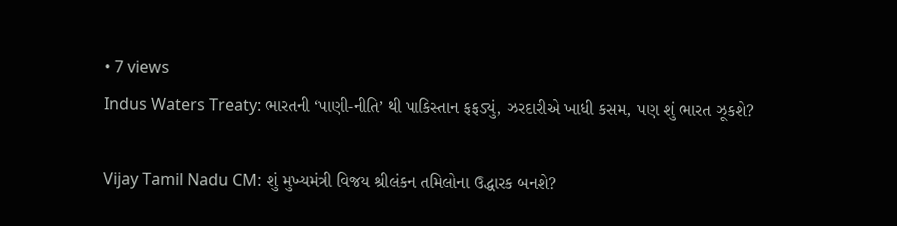• 7 views
Indus Waters Treaty: ભારતની ‘પાણી-નીતિ’ થી પાકિસ્તાન ફફડ્યું, ઝરદારીએ ખાધી કસમ, પણ શું ભારત ઝૂકશે?

Vijay Tamil Nadu CM: શું મુખ્યમંત્રી વિજય શ્રીલંકન તમિલોના ઉદ્ધારક બનશે?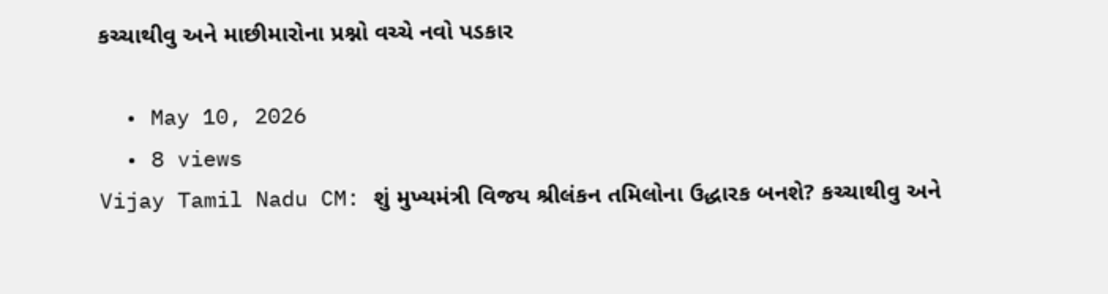કચ્ચાથીવુ અને માછીમારોના પ્રશ્નો વચ્ચે નવો પડકાર

  • May 10, 2026
  • 8 views
Vijay Tamil Nadu CM: શું મુખ્યમંત્રી વિજય શ્રીલંકન તમિલોના ઉદ્ધારક બનશે? કચ્ચાથીવુ અને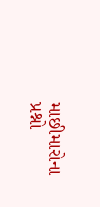માછીમારોના પ્રશ્નો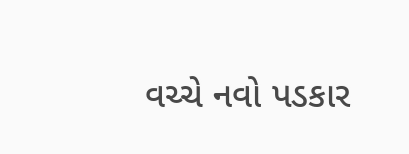વચ્ચે નવો પડકાર